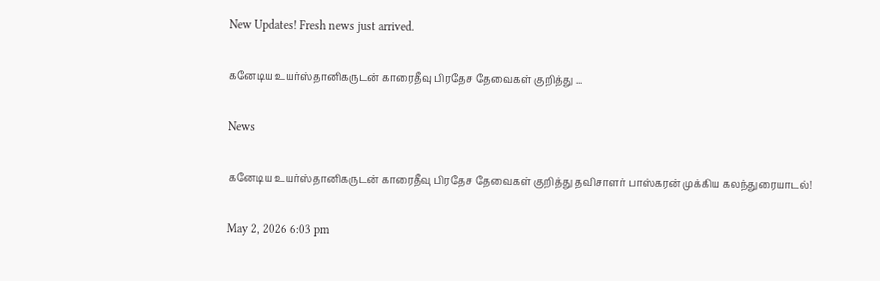New Updates! Fresh news just arrived.

கனேடிய உயர்ஸ்தானிகருடன் காரைதீவு பிரதேச தேவைகள் குறித்து ...

News

கனேடிய உயர்ஸ்தானிகருடன் காரைதீவு பிரதேச தேவைகள் குறித்து தவிசாளர் பாஸ்கரன் முக்கிய கலந்துரையாடல்!

May 2, 2026 6:03 pm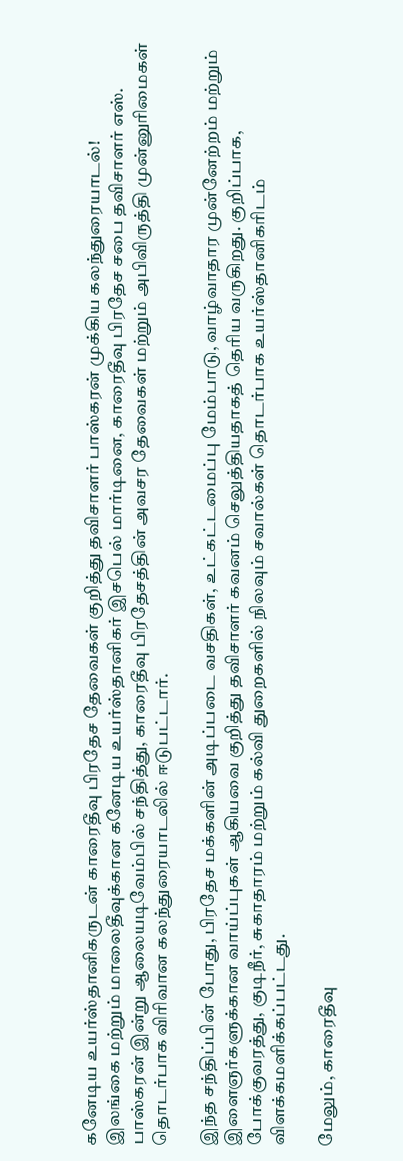கனேடிய உயர்ஸ்தானிகருடன் காரைதீவு பிரதேச தேவைகள் குறித்து தவிசாளர் பாஸ்கரன் முக்கிய கலந்துரையாடல்!
இலங்கை மற்றும் மாலைதீவுக்கான கனேடிய உயர்ஸ்தானிகர் இசபெல் மார்டினை, காரைதீவு பிரதேச சபை தவிசாளர் எஸ். பாஸ்கரன் இன்று ஆலையடிவேம்பில் சந்தித்து, காரைதீவு பிரதேசத்தின் அவசர தேவைகள் மற்றும் அபிவிருத்தி முன்னுரிமைகள் தொடர்பாக விரிவான கலந்துரையாடலில் ஈடுபட்டார்.

இந்த சந்திப்பின் போது, பிரதேச மக்களின் அடிப்படை வசதிகள், உட்கட்டமைப்பு மேம்பாடு, வாழ்வாதார முன்னேற்றம் மற்றும் இளைஞர்களுக்கான வாய்ப்புகள் ஆகியவை குறித்து தவிசாளர் கவனம் செலுத்தியதாகத் தெரிய வருகிறது. குறிப்பாக, போக்குவரத்து, குடிநீர், சுகாதாரம் மற்றும் கல்வி துறைகளில் நிலவும் சவால்கள் தொடர்பாக உயர்ஸ்தானிகரிடம் விளக்கமளிக்கப்பட்டது.

மேலும், காரைதீவு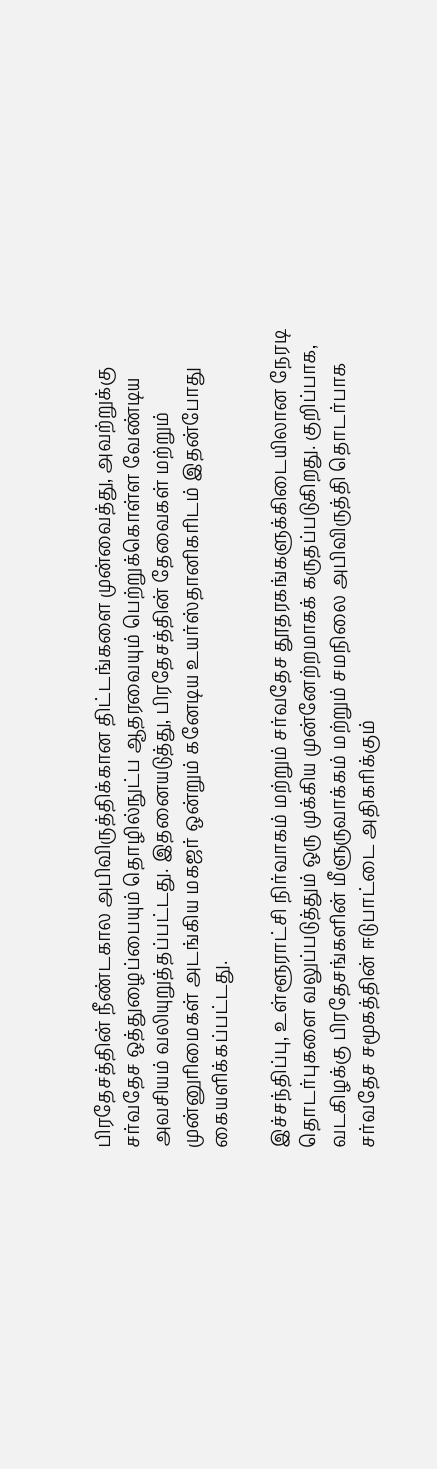பிரதேசத்தின் நீண்டகால அபிவிருத்திக்கான திட்டங்களை முன்வைத்து, அவற்றுக்கு சர்வதேச ஒத்துழைப்பையும் தொழில்நுட்ப ஆதரவையும் பெற்றுக்கொள்ள வேண்டிய அவசியம் வலியுறுத்தப்பட்டது. இதனையடுத்து, பிரதேசத்தின் தேவைகள் மற்றும் முன்னுரிமைகள் அடங்கிய மகஜர் ஒன்றும் கனேடிய உயர்ஸ்தானிகரிடம் இதன்போது கையளிக்கப்பட்டது.

இச்சந்திப்பு, உள்ளூராட்சி நிர்வாகம் மற்றும் சர்வதேச தூதரகங்களுக்கிடையிலான நேரடி தொடர்புகளை வலுப்படுத்தும் ஒரு முக்கிய முன்னேற்றமாகக் கருதப்படுகிறது. குறிப்பாக, வடகிழக்கு பிரதேசங்களின் மீளுருவாக்கம் மற்றும் சமநிலை அபிவிருத்தி தொடர்பாக சர்வதேச சமூகத்தின் ஈடுபாட்டை அதிகரிக்கும்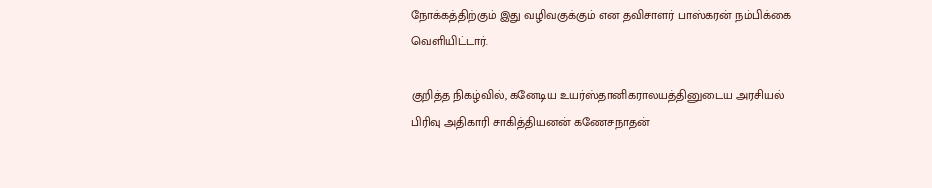நோக்கத்திற்கும் இது வழிவகுக்கும் என தவிசாளர் பாஸ்கரன் நம்பிக்கை வெளியிட்டார்.

குறித்த நிகழ்வில், கனேடிய உயர்ஸ்தானிகராலயத்தினுடைய அரசியல் பிரிவு அதிகாரி சாகித்தியனன் கணேசநாதன்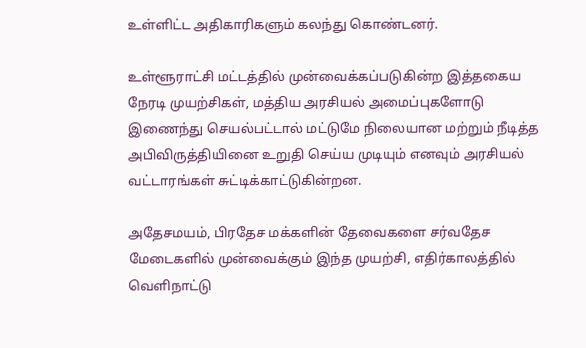உள்ளிட்ட அதிகாரிகளும் கலந்து கொண்டனர்.

உள்ளூராட்சி மட்டத்தில் முன்வைக்கப்படுகின்ற இத்தகைய நேரடி முயற்சிகள், மத்திய அரசியல் அமைப்புகளோடு இணைந்து செயல்பட்டால் மட்டுமே நிலையான மற்றும் நீடித்த அபிவிருத்தியினை உறுதி செய்ய முடியும் எனவும் அரசியல் வட்டாரங்கள் சுட்டிக்காட்டுகின்றன.

அதேசமயம், பிரதேச மக்களின் தேவைகளை சர்வதேச மேடைகளில் முன்வைக்கும் இந்த முயற்சி, எதிர்காலத்தில் வெளிநாட்டு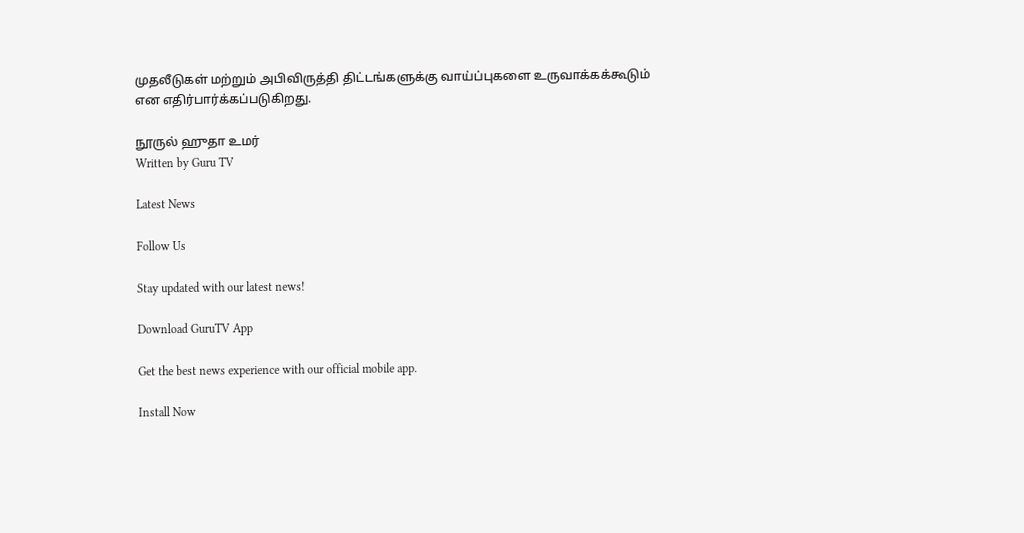முதலீடுகள் மற்றும் அபிவிருத்தி திட்டங்களுக்கு வாய்ப்புகளை உருவாக்கக்கூடும் என எதிர்பார்க்கப்படுகிறது.

நூருல் ஹுதா உமர்
Written by Guru TV

Latest News

Follow Us

Stay updated with our latest news!

Download GuruTV App

Get the best news experience with our official mobile app.

Install Now